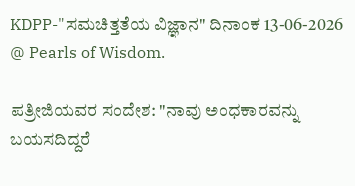KDPP-"ಸಮಚಿತ್ತತೆಯ ವಿಜ್ಞಾನ" ದಿನಾಂಕ 13-06-2026 @ Pearls of Wisdom.

ಪತ್ರೀಜಿಯವರ ಸಂದೇಶ: "ನಾವು ಅಂಧಕಾರವನ್ನು ಬಯಸದಿದ್ದರೆ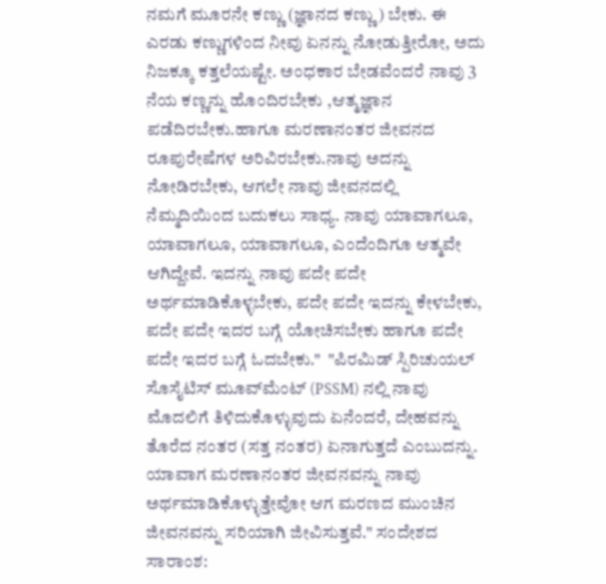ನಮಗೆ ಮೂರನೇ ಕಣ್ಣು (ಜ್ಞಾನದ ಕಣ್ಣು) ಬೇಕು. ಈ ಎರಡು ಕಣ್ಣುಗಳಿಂದ ನೀವು ಏನನ್ನು ನೋಡುತ್ತೀರೋ, ಅದು ನಿಜಕ್ಕೂ ಕತ್ತಲೆಯಷ್ಟೇ. ಅಂಧಕಾರ ಬೇಡವೆಂದರೆ ನಾವು 3 ನೆಯ ಕಣ್ಣನ್ನು ಹೊಂದಿರಬೇಕು ,ಆತ್ಮಜ್ಞಾನ ಪಡೆದಿರಬೇಕು.ಹಾಗೂ ಮರಣಾನಂತರ ಜೀವನದ ರೂಪುರೇಷೆಗಳ ಅರಿವಿರಬೇಕು.ನಾವು ಅದನ್ನು ನೋಡಿರಬೇಕು, ಆಗಲೇ ನಾವು ಜೀವನದಲ್ಲಿ ನೆಮ್ಮದಿಯಿಂದ ಬದುಕಲು ಸಾಧ್ಯ. ನಾವು ಯಾವಾಗಲೂ, ಯಾವಾಗಲೂ, ಯಾವಾಗಲೂ, ಎಂದೆಂದಿಗೂ ಆತ್ಮವೇ ಆಗಿದ್ದೇವೆ. ಇದನ್ನು ನಾವು ಪದೇ ಪದೇ ಅರ್ಥಮಾಡಿಕೊಳ್ಳಬೇಕು, ಪದೇ ಪದೇ ಇದನ್ನು ಕೇಳಬೇಕು, ಪದೇ ಪದೇ ಇದರ ಬಗ್ಗೆ ಯೋಚಿಸಬೇಕು ಹಾಗೂ ಪದೇ ಪದೇ ಇದರ ಬಗ್ಗೆ ಓದಬೇಕು."  "ಪಿರಮಿಡ್ ಸ್ಪಿರಿಚುಯಲ್ ಸೊಸೈಟಿಸ್ ಮೂವ್‌ಮೆಂಟ್ (PSSM) ನಲ್ಲಿ ನಾವು ಮೊದಲಿಗೆ ತಿಳಿದುಕೊಳ್ಳುವುದು ಏನೆಂದರೆ, ದೇಹವನ್ನು ತೊರೆದ ನಂತರ (ಸತ್ತ ನಂತರ) ಏನಾಗುತ್ತದೆ ಎಂಬುದನ್ನು. ಯಾವಾಗ ಮರಣಾನಂತರ ಜೀವನವನ್ನು ನಾವು ಅರ್ಥಮಾಡಿಕೊಳ್ಳುತ್ತೇವೋ ಆಗ ಮರಣದ ಮುಂಚಿನ ಜೀವನವನ್ನು ಸರಿಯಾಗಿ ಜೀವಿಸುತ್ತವೆ." ಸಂದೇಶದ ಸಾರಾಂಶ: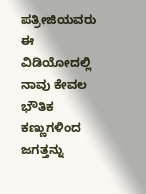ಪತ್ರೀಜಿಯವರು ಈ ವಿಡಿಯೋದಲ್ಲಿ ನಾವು ಕೇವಲ ಭೌತಿಕ ಕಣ್ಣುಗಳಿಂದ ಜಗತ್ತನ್ನು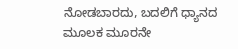ನೋಡಬಾರದು, ಬದಲಿಗೆ ಧ್ಯಾನದ ಮೂಲಕ ಮೂರನೇ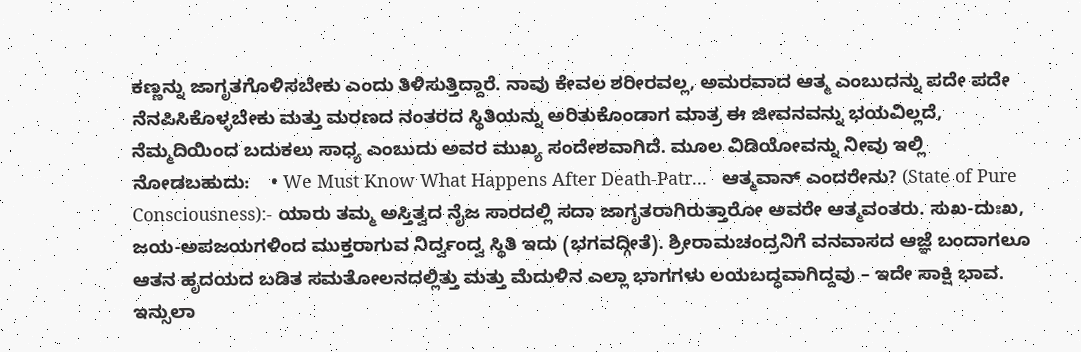ಕಣ್ಣನ್ನು ಜಾಗೃತಗೊಳಿಸಬೇಕು ಎಂದು ತಿಳಿಸುತ್ತಿದ್ದಾರೆ. ನಾವು ಕೇವಲ ಶರೀರವಲ್ಲ, ಅಮರವಾದ ಆತ್ಮ ಎಂಬುದನ್ನು ಪದೇ ಪದೇ ನೆನಪಿಸಿಕೊಳ್ಳಬೇಕು ಮತ್ತು ಮರಣದ ನಂತರದ ಸ್ಥಿತಿಯನ್ನು ಅರಿತುಕೊಂಡಾಗ ಮಾತ್ರ ಈ ಜೀವನವನ್ನು ಭಯವಿಲ್ಲದೆ, ನೆಮ್ಮದಿಯಿಂದ ಬದುಕಲು ಸಾಧ್ಯ ಎಂಬುದು ಅವರ ಮುಖ್ಯ ಸಂದೇಶವಾಗಿದೆ. ಮೂಲ ವಿಡಿಯೋವನ್ನು ನೀವು ಇಲ್ಲಿ ನೋಡಬಹುದು:    • We Must Know What Happens After Death-Patr...   ಆತ್ಮವಾನ್ ಎಂದರೇನು? (State of Pure Consciousness):- ಯಾರು ತಮ್ಮ ಅಸ್ತಿತ್ವದ ನೈಜ ಸಾರದಲ್ಲಿ ಸದಾ ಜಾಗೃತರಾಗಿರುತ್ತಾರೋ ಅವರೇ ಆತ್ಮವಂತರು. ಸುಖ-ದುಃಖ, ಜಯ-ಅಪಜಯಗಳಿಂದ ಮುಕ್ತರಾಗುವ ನಿರ್ದ್ವಂದ್ವ ಸ್ಥಿತಿ ಇದು (ಭಗವದ್ಗೀತೆ). ಶ್ರೀರಾಮಚಂದ್ರನಿಗೆ ವನವಾಸದ ಆಜ್ಞೆ ಬಂದಾಗಲೂ ಆತನ ಹೃದಯದ ಬಡಿತ ಸಮತೋಲನದಲ್ಲಿತ್ತು ಮತ್ತು ಮೆದುಳಿನ ಎಲ್ಲಾ ಭಾಗಗಳು ಲಯಬದ್ಧವಾಗಿದ್ದವು – ಇದೇ ಸಾಕ್ಷಿ ಭಾವ. ಇನ್ಸುಲಾ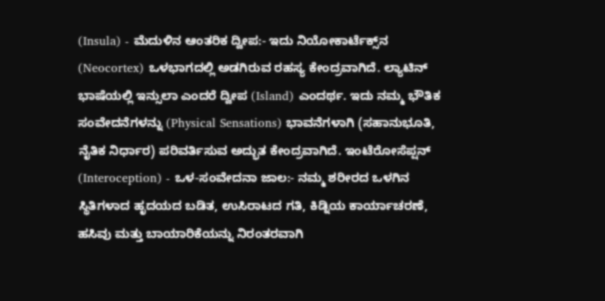(Insula) - ಮೆದುಳಿನ ಆಂತರಿಕ ದ್ವೀಪ:- ಇದು ನಿಯೋಕಾರ್ಟೆಕ್ಸ್‌ನ (Neocortex) ಒಳಭಾಗದಲ್ಲಿ ಅಡಗಿರುವ ರಹಸ್ಯ ಕೇಂದ್ರವಾಗಿದೆ. ಲ್ಯಾಟಿನ್ ಭಾಷೆಯಲ್ಲಿ ಇನ್ಸುಲಾ ಎಂದರೆ ದ್ವೀಪ (Island) ಎಂದರ್ಥ. ಇದು ನಮ್ಮ ಭೌತಿಕ ಸಂವೇದನೆಗಳನ್ನು (Physical Sensations) ಭಾವನೆಗಳಾಗಿ (ಸಹಾನುಭೂತಿ, ನೈತಿಕ ನಿರ್ಧಾರ) ಪರಿವರ್ತಿಸುವ ಅದ್ಭುತ ಕೇಂದ್ರವಾಗಿದೆ. ಇಂಟೆರೋಸೆಪ್ಷನ್ (Interoception) - ಒಳ-ಸಂವೇದನಾ ಜಾಲ:- ನಮ್ಮ ಶರೀರದ ಒಳಗಿನ ಸ್ಥಿತಿಗಳಾದ ಹೃದಯದ ಬಡಿತ, ಉಸಿರಾಟದ ಗತಿ, ಕಿಡ್ನಿಯ ಕಾರ್ಯಾಚರಣೆ, ಹಸಿವು ಮತ್ತು ಬಾಯಾರಿಕೆಯನ್ನು ನಿರಂತರವಾಗಿ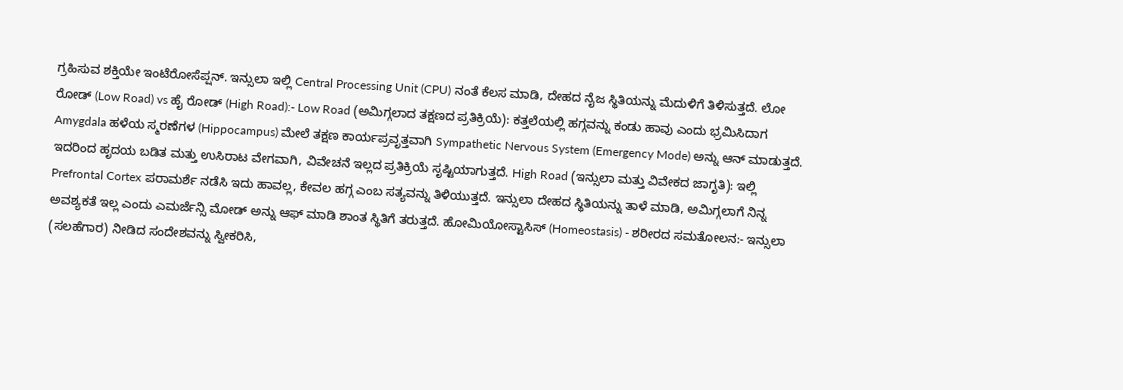ಗ್ರಹಿಸುವ ಶಕ್ತಿಯೇ ಇಂಟೆರೋಸೆಪ್ಷನ್. ಇನ್ಸುಲಾ ಇಲ್ಲಿ Central Processing Unit (CPU) ನಂತೆ ಕೆಲಸ ಮಾಡಿ, ದೇಹದ ನೈಜ ಸ್ಥಿತಿಯನ್ನು ಮೆದುಳಿಗೆ ತಿಳಿಸುತ್ತದೆ. ಲೋ ರೋಡ್ (Low Road) vs ಹೈ ರೋಡ್ (High Road):- Low Road (ಅಮಿಗ್ಗಲಾದ ತಕ್ಷಣದ ಪ್ರತಿಕ್ರಿಯೆ): ಕತ್ತಲೆಯಲ್ಲಿ ಹಗ್ಗವನ್ನು ಕಂಡು ಹಾವು ಎಂದು ಭ್ರಮಿಸಿದಾಗ Amygdala ಹಳೆಯ ಸ್ಮರಣೆಗಳ (Hippocampus) ಮೇಲೆ ತಕ್ಷಣ ಕಾರ್ಯಪ್ರವೃತ್ತವಾಗಿ Sympathetic Nervous System (Emergency Mode) ಅನ್ನು ಆನ್ ಮಾಡುತ್ತದೆ. ಇದರಿಂದ ಹೃದಯ ಬಡಿತ ಮತ್ತು ಉಸಿರಾಟ ವೇಗವಾಗಿ, ವಿವೇಚನೆ ಇಲ್ಲದ ಪ್ರತಿಕ್ರಿಯೆ ಸೃಷ್ಟಿಯಾಗುತ್ತದೆ. High Road (ಇನ್ಸುಲಾ ಮತ್ತು ವಿವೇಕದ ಜಾಗೃತಿ): ಇಲ್ಲಿ Prefrontal Cortex ಪರಾಮರ್ಶೆ ನಡೆಸಿ ಇದು ಹಾವಲ್ಲ, ಕೇವಲ ಹಗ್ಗ ಎಂಬ ಸತ್ಯವನ್ನು ತಿಳಿಯುತ್ತದೆ. ಇನ್ಸುಲಾ ದೇಹದ ಸ್ಥಿತಿಯನ್ನು ತಾಳೆ ಮಾಡಿ, ಅಮಿಗ್ಗಲಾಗೆ ನಿನ್ನ ಅವಶ್ಯಕತೆ ಇಲ್ಲ ಎಂದು ಎಮರ್ಜೆನ್ಸಿ ಮೋಡ್ ಅನ್ನು ಆಫ್ ಮಾಡಿ ಶಾಂತ ಸ್ಥಿತಿಗೆ ತರುತ್ತದೆ. ಹೋಮಿಯೋಸ್ಟಾಸಿಸ್ (Homeostasis) - ಶರೀರದ ಸಮತೋಲನ:- ಇನ್ಸುಲಾ (ಸಲಹೆಗಾರ) ನೀಡಿದ ಸಂದೇಶವನ್ನು ಸ್ವೀಕರಿಸಿ,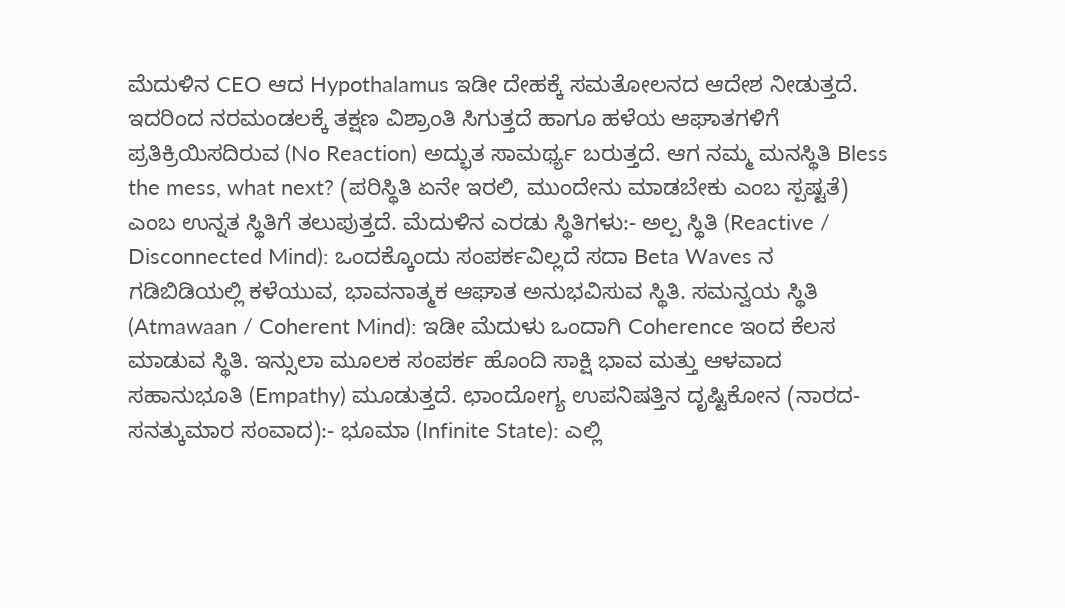ಮೆದುಳಿನ CEO ಆದ Hypothalamus ಇಡೀ ದೇಹಕ್ಕೆ ಸಮತೋಲನದ ಆದೇಶ ನೀಡುತ್ತದೆ. ಇದರಿಂದ ನರಮಂಡಲಕ್ಕೆ ತಕ್ಷಣ ವಿಶ್ರಾಂತಿ ಸಿಗುತ್ತದೆ ಹಾಗೂ ಹಳೆಯ ಆಘಾತಗಳಿಗೆ ಪ್ರತಿಕ್ರಿಯಿಸದಿರುವ (No Reaction) ಅದ್ಭುತ ಸಾಮರ್ಥ್ಯ ಬರುತ್ತದೆ. ಆಗ ನಮ್ಮ ಮನಸ್ಥಿತಿ Bless the mess, what next? (ಪರಿಸ್ಥಿತಿ ಏನೇ ಇರಲಿ, ಮುಂದೇನು ಮಾಡಬೇಕು ಎಂಬ ಸ್ಪಷ್ಟತೆ) ಎಂಬ ಉನ್ನತ ಸ್ಥಿತಿಗೆ ತಲುಪುತ್ತದೆ. ಮೆದುಳಿನ ಎರಡು ಸ್ಥಿತಿಗಳು:- ಅಲ್ಪ ಸ್ಥಿತಿ (Reactive / Disconnected Mind): ಒಂದಕ್ಕೊಂದು ಸಂಪರ್ಕವಿಲ್ಲದೆ ಸದಾ Beta Waves ನ ಗಡಿಬಿಡಿಯಲ್ಲಿ ಕಳೆಯುವ, ಭಾವನಾತ್ಮಕ ಆಘಾತ ಅನುಭವಿಸುವ ಸ್ಥಿತಿ. ಸಮನ್ವಯ ಸ್ಥಿತಿ (Atmawaan / Coherent Mind): ಇಡೀ ಮೆದುಳು ಒಂದಾಗಿ Coherence ಇಂದ ಕೆಲಸ ಮಾಡುವ ಸ್ಥಿತಿ. ಇನ್ಸುಲಾ ಮೂಲಕ ಸಂಪರ್ಕ ಹೊಂದಿ ಸಾಕ್ಷಿ ಭಾವ ಮತ್ತು ಆಳವಾದ ಸಹಾನುಭೂತಿ (Empathy) ಮೂಡುತ್ತದೆ. ಛಾಂದೋಗ್ಯ ಉಪನಿಷತ್ತಿನ ದೃಷ್ಟಿಕೋನ (ನಾರದ-ಸನತ್ಕುಮಾರ ಸಂವಾದ):- ಭೂಮಾ (Infinite State): ಎಲ್ಲಿ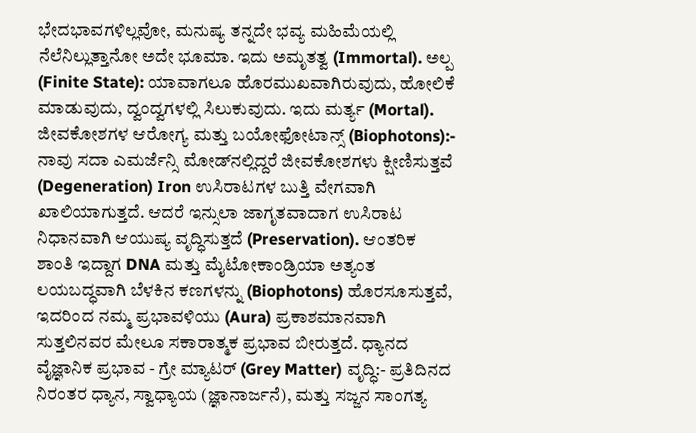ಭೇದಭಾವಗಳಿಲ್ಲವೋ, ಮನುಷ್ಯ ತನ್ನದೇ ಭವ್ಯ ಮಹಿಮೆಯಲ್ಲಿ ನೆಲೆನಿಲ್ಲುತ್ತಾನೋ ಅದೇ ಭೂಮಾ. ಇದು ಅಮೃತತ್ವ (Immortal). ಅಲ್ಪ (Finite State): ಯಾವಾಗಲೂ ಹೊರಮುಖವಾಗಿರುವುದು, ಹೋಲಿಕೆ ಮಾಡುವುದು, ದ್ವಂದ್ವಗಳಲ್ಲಿ ಸಿಲುಕುವುದು. ಇದು ಮರ್ತ್ಯ (Mortal). ಜೀವಕೋಶಗಳ ಆರೋಗ್ಯ ಮತ್ತು ಬಯೋಫೋಟಾನ್ಸ್ (Biophotons):- ನಾವು ಸದಾ ಎಮರ್ಜೆನ್ಸಿ ಮೋಡ್‌ನಲ್ಲಿದ್ದರೆ ಜೀವಕೋಶಗಳು ಕ್ಷೀಣಿಸುತ್ತವೆ (Degeneration) Iron ಉಸಿರಾಟಗಳ ಬುತ್ತಿ ವೇಗವಾಗಿ ಖಾಲಿಯಾಗುತ್ತದೆ. ಆದರೆ ಇನ್ಸುಲಾ ಜಾಗೃತವಾದಾಗ ಉಸಿರಾಟ ನಿಧಾನವಾಗಿ ಆಯುಷ್ಯ ವೃದ್ಧಿಸುತ್ತದೆ (Preservation). ಆಂತರಿಕ ಶಾಂತಿ ಇದ್ದಾಗ DNA ಮತ್ತು ಮೈಟೋಕಾಂಡ್ರಿಯಾ ಅತ್ಯಂತ ಲಯಬದ್ಧವಾಗಿ ಬೆಳಕಿನ ಕಣಗಳನ್ನು (Biophotons) ಹೊರಸೂಸುತ್ತವೆ, ಇದರಿಂದ ನಮ್ಮ ಪ್ರಭಾವಳಿಯು (Aura) ಪ್ರಕಾಶಮಾನವಾಗಿ ಸುತ್ತಲಿನವರ ಮೇಲೂ ಸಕಾರಾತ್ಮಕ ಪ್ರಭಾವ ಬೀರುತ್ತದೆ. ಧ್ಯಾನದ ವೈಜ್ಞಾನಿಕ ಪ್ರಭಾವ - ಗ್ರೇ ಮ್ಯಾಟರ್ (Grey Matter) ವೃದ್ಧಿ:- ಪ್ರತಿದಿನದ ನಿರಂತರ ಧ್ಯಾನ, ಸ್ವಾಧ್ಯಾಯ (ಜ್ಞಾನಾರ್ಜನೆ), ಮತ್ತು ಸಜ್ಜನ ಸಾಂಗತ್ಯ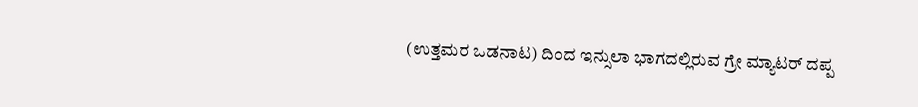(ಉತ್ತಮರ ಒಡನಾಟ) ದಿಂದ ಇನ್ಸುಲಾ ಭಾಗದಲ್ಲಿರುವ ಗ್ರೇ ಮ್ಯಾಟರ್ ದಪ್ಪ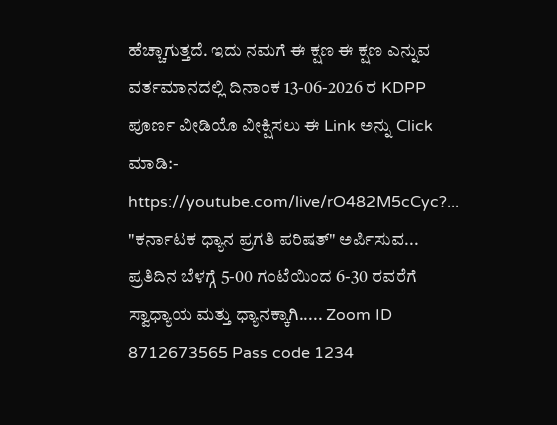ಹೆಚ್ಚಾಗುತ್ತದೆ. ಇದು ನಮಗೆ ಈ ಕ್ಷಣ ಈ ಕ್ಷಣ ಎನ್ನುವ ವರ್ತಮಾನದಲ್ಲಿ ದಿನಾಂಕ 13-06-2026 ರ KDPP ಪೂರ್ಣ ವೀಡಿಯೊ ವೀಕ್ಷಿಸಲು ಈ Link ಅನ್ನು Click ಮಾಡಿ:- https://youtube.com/live/rO482M5cCyc?... "ಕರ್ನಾಟಕ ಧ್ಯಾನ ಪ್ರಗತಿ ಪರಿಷತ್" ಅರ್ಪಿಸುವ... ಪ್ರತಿದಿನ ಬೆಳಗ್ಗೆ 5-00 ಗಂಟೆಯಿಂದ 6-30 ರವರೆಗೆ ಸ್ವಾಧ್ಯಾಯ ಮತ್ತು ಧ್ಯಾನಕ್ಕಾಗಿ..... Zoom ID 8712673565 Pass code 1234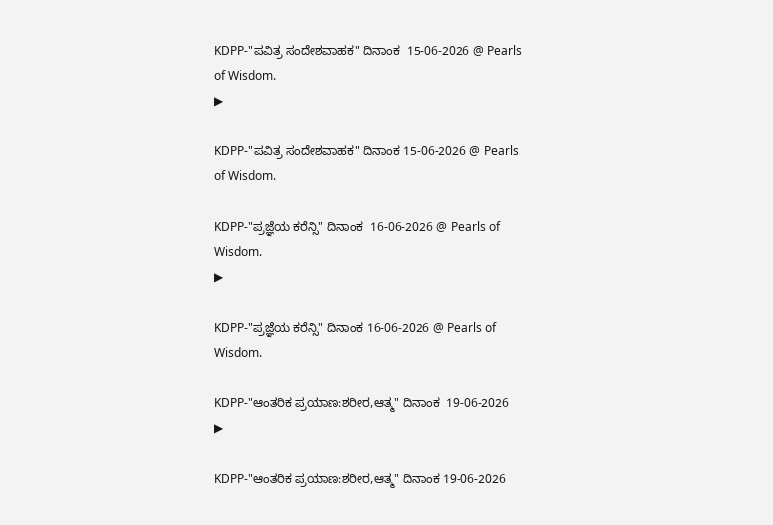KDPP-"ಪವಿತ್ರ ಸಂದೇಶವಾಹಕ" ದಿನಾಂಕ  15-06-2026 @ Pearls of Wisdom.
▶

KDPP-"ಪವಿತ್ರ ಸಂದೇಶವಾಹಕ" ದಿನಾಂಕ 15-06-2026 @ Pearls of Wisdom.

KDPP-"ಪ್ರಜ್ಞೆಯ ಕರೆನ್ಸಿ" ದಿನಾಂಕ  16-06-2026 @ Pearls of Wisdom.
▶

KDPP-"ಪ್ರಜ್ಞೆಯ ಕರೆನ್ಸಿ" ದಿನಾಂಕ 16-06-2026 @ Pearls of Wisdom.

KDPP-"ಆಂತರಿಕ ಪ್ರಯಾಣ:ಶರೀರ,ಆತ್ಮ" ದಿನಾಂಕ  19-06-2026
▶

KDPP-"ಆಂತರಿಕ ಪ್ರಯಾಣ:ಶರೀರ,ಆತ್ಮ" ದಿನಾಂಕ 19-06-2026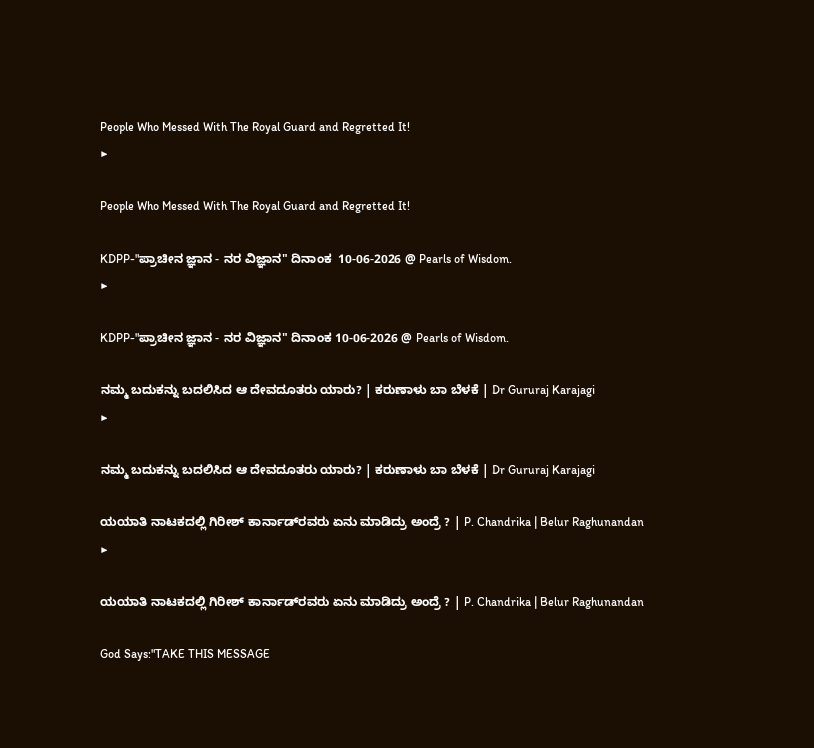People Who Messed With The Royal Guard and Regretted It!
▶

People Who Messed With The Royal Guard and Regretted It!

KDPP-"ಪ್ರಾಚೀನ ಜ್ಞಾನ - ನರ ವಿಜ್ಞಾನ" ದಿನಾಂಕ  10-06-2026 @ Pearls of Wisdom.
▶

KDPP-"ಪ್ರಾಚೀನ ಜ್ಞಾನ - ನರ ವಿಜ್ಞಾನ" ದಿನಾಂಕ 10-06-2026 @ Pearls of Wisdom.

ನಮ್ಮ ಬದುಕನ್ನು ಬದಲಿಸಿದ ಆ ದೇವದೂತರು ಯಾರು? | ಕರುಣಾಳು ಬಾ ಬೆಳಕೆ | Dr Gururaj Karajagi
▶

ನಮ್ಮ ಬದುಕನ್ನು ಬದಲಿಸಿದ ಆ ದೇವದೂತರು ಯಾರು? | ಕರುಣಾಳು ಬಾ ಬೆಳಕೆ | Dr Gururaj Karajagi

ಯಯಾತಿ ನಾಟಕದಲ್ಲಿ ಗಿರೀಶ್‌ ಕಾರ್ನಾಡ್‌ರವರು ಏನು ಮಾಡಿದ್ರು ಅಂದ್ರೆ ? | P. Chandrika | Belur Raghunandan
▶

ಯಯಾತಿ ನಾಟಕದಲ್ಲಿ ಗಿರೀಶ್‌ ಕಾರ್ನಾಡ್‌ರವರು ಏನು ಮಾಡಿದ್ರು ಅಂದ್ರೆ ? | P. Chandrika | Belur Raghunandan

God Says:"TAKE THIS MESSAGE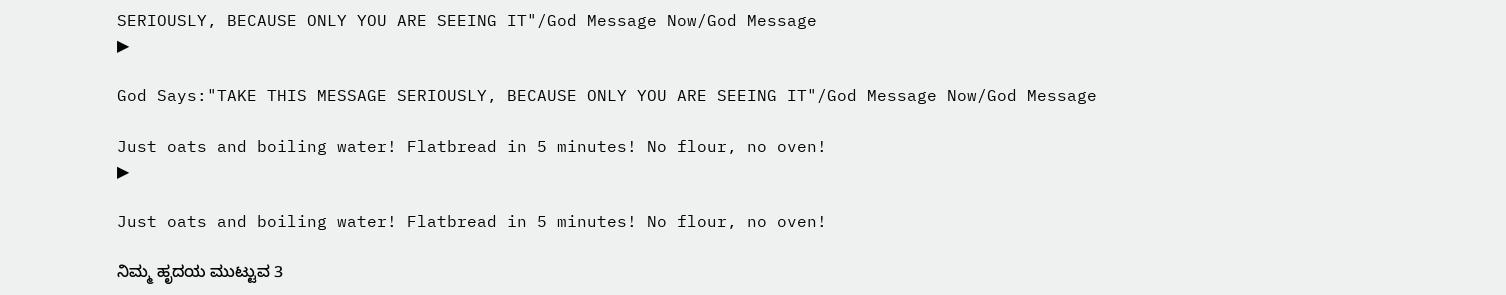SERIOUSLY, BECAUSE ONLY YOU ARE SEEING IT"/God Message Now/God Message
▶

God Says:"TAKE THIS MESSAGE SERIOUSLY, BECAUSE ONLY YOU ARE SEEING IT"/God Message Now/God Message

Just oats and boiling water! Flatbread in 5 minutes! No flour, no oven!
▶

Just oats and boiling water! Flatbread in 5 minutes! No flour, no oven!

ನಿಮ್ಮ ಹೃದಯ ಮುಟ್ಟುವ 3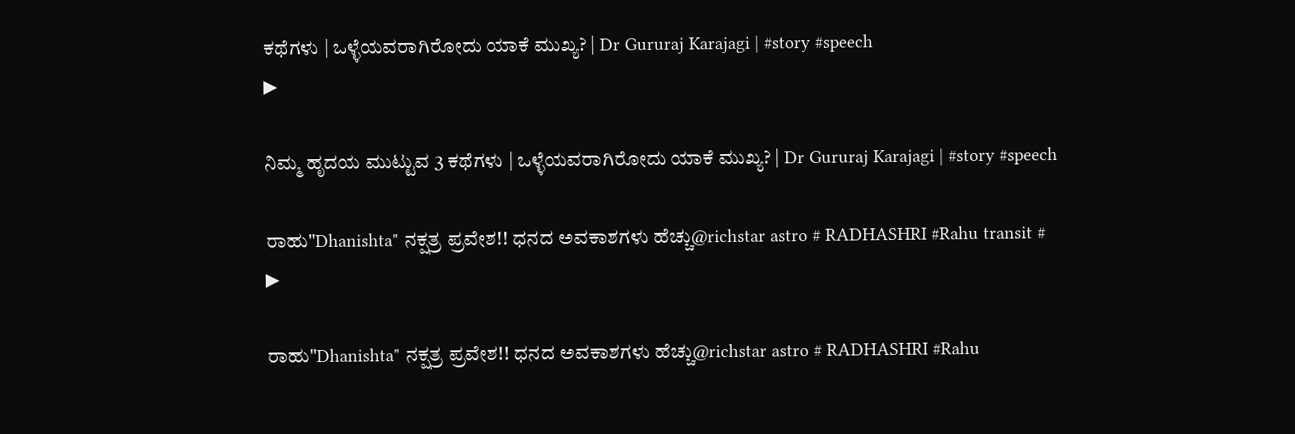ಕಥೆಗಳು | ಒಳ್ಳೆಯವರಾಗಿರೋದು ಯಾಕೆ ಮುಖ್ಯ? | Dr Gururaj Karajagi | #story #speech
▶

ನಿಮ್ಮ ಹೃದಯ ಮುಟ್ಟುವ 3 ಕಥೆಗಳು | ಒಳ್ಳೆಯವರಾಗಿರೋದು ಯಾಕೆ ಮುಖ್ಯ? | Dr Gururaj Karajagi | #story #speech

ರಾಹು"Dhanishta" ನಕ್ಷತ್ರ ಪ್ರವೇಶ!! ಧನದ ಅವಕಾಶಗಳು ಹೆಚ್ಚು@richstar astro # RADHASHRI #Rahu transit #
▶

ರಾಹು"Dhanishta" ನಕ್ಷತ್ರ ಪ್ರವೇಶ!! ಧನದ ಅವಕಾಶಗಳು ಹೆಚ್ಚು@richstar astro # RADHASHRI #Rahu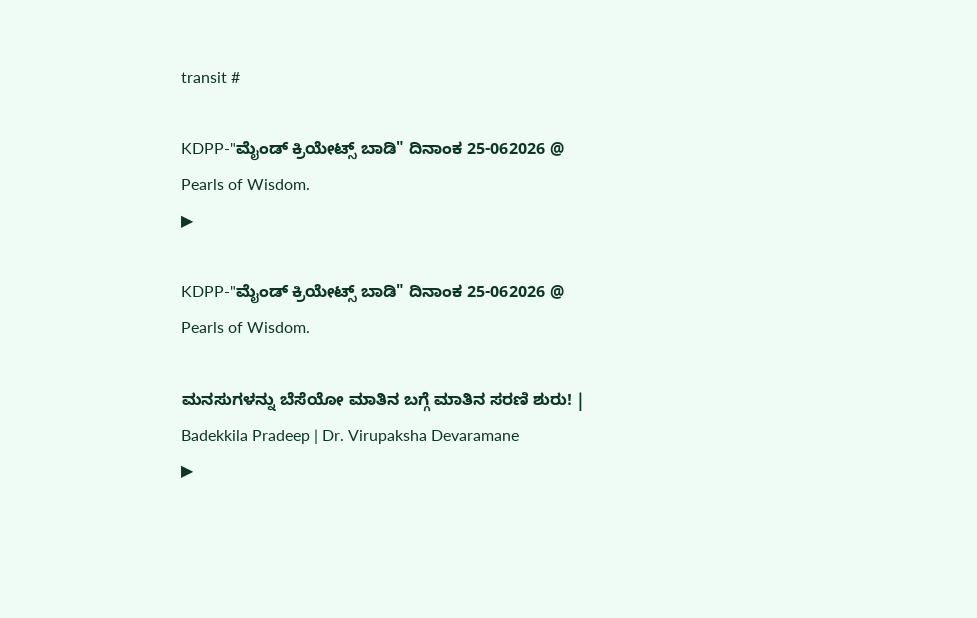transit #

KDPP-"ಮೈಂಡ್ ಕ್ರಿಯೇಟ್ಸ್ ಬಾಡಿ" ದಿನಾಂಕ 25-062026 @ Pearls of Wisdom.
▶

KDPP-"ಮೈಂಡ್ ಕ್ರಿಯೇಟ್ಸ್ ಬಾಡಿ" ದಿನಾಂಕ 25-062026 @ Pearls of Wisdom.

ಮನಸುಗಳನ್ನು ಬೆಸೆಯೋ ಮಾತಿನ ಬಗ್ಗೆ ಮಾತಿನ ಸರಣಿ ಶುರು! | Badekkila Pradeep | Dr. Virupaksha Devaramane
▶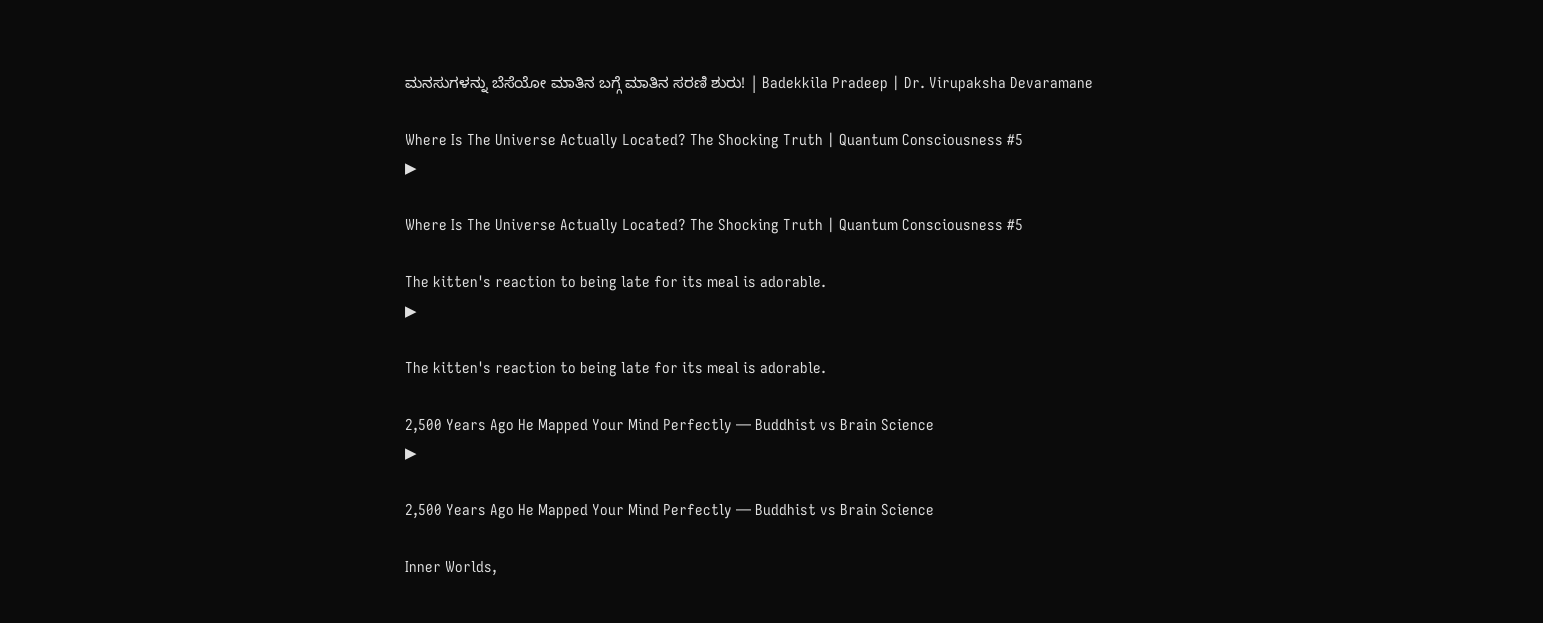ಮನಸುಗಳನ್ನು ಬೆಸೆಯೋ ಮಾತಿನ ಬಗ್ಗೆ ಮಾತಿನ ಸರಣಿ ಶುರು! | Badekkila Pradeep | Dr. Virupaksha Devaramane

Where Is The Universe Actually Located? The Shocking Truth | Quantum Consciousness #5
▶

Where Is The Universe Actually Located? The Shocking Truth | Quantum Consciousness #5

The kitten's reaction to being late for its meal is adorable.
▶

The kitten's reaction to being late for its meal is adorable.

2,500 Years Ago He Mapped Your Mind Perfectly — Buddhist vs Brain Science
▶

2,500 Years Ago He Mapped Your Mind Perfectly — Buddhist vs Brain Science

Inner Worlds,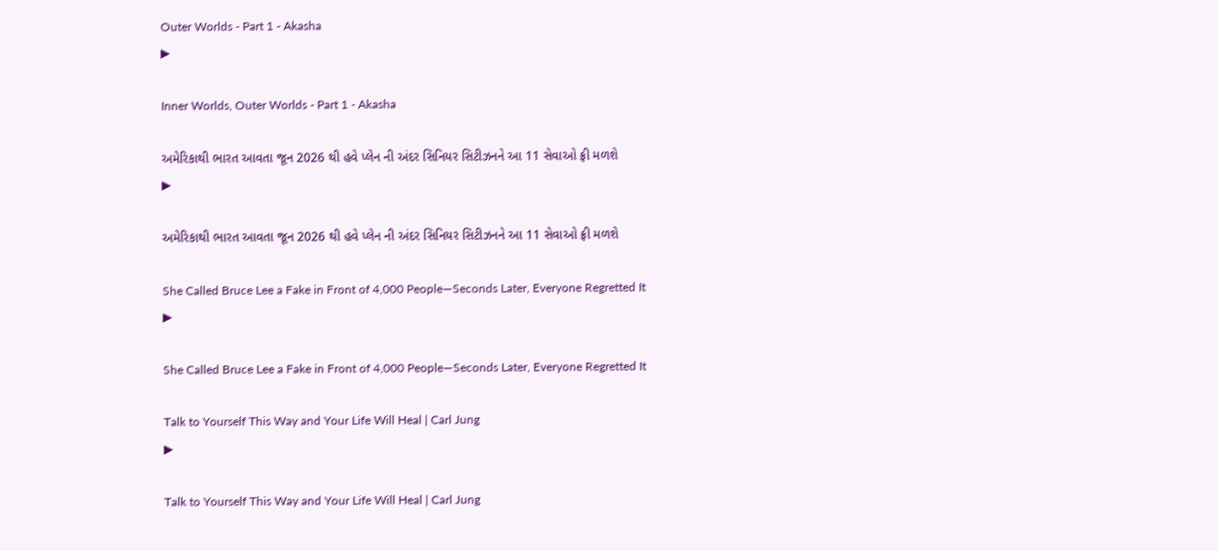Outer Worlds - Part 1 - Akasha
▶

Inner Worlds, Outer Worlds - Part 1 - Akasha

અમેરિકાથી ભારત આવતા જૂન 2026 થી હવે પ્લેન ની અંદર સિનિયર સિટીઝનને આ 11 સેવાઓ ફ્રી મળશે
▶

અમેરિકાથી ભારત આવતા જૂન 2026 થી હવે પ્લેન ની અંદર સિનિયર સિટીઝનને આ 11 સેવાઓ ફ્રી મળશે

She Called Bruce Lee a Fake in Front of 4,000 People—Seconds Later, Everyone Regretted It
▶

She Called Bruce Lee a Fake in Front of 4,000 People—Seconds Later, Everyone Regretted It

Talk to Yourself This Way and Your Life Will Heal | Carl Jung
▶

Talk to Yourself This Way and Your Life Will Heal | Carl Jung